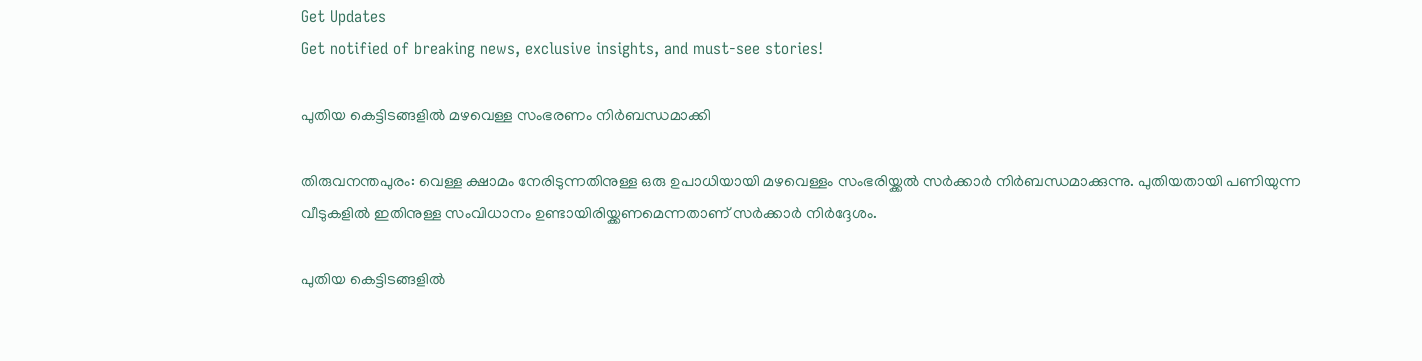Get Updates
Get notified of breaking news, exclusive insights, and must-see stories!

പുതിയ കെട്ടിടങ്ങളില്‍ മഴവെള്ള സംഭരണം നിര്‍ബന്ധമാക്കി

തിരുവനന്തപുരം: വെള്ള ക്ഷാമം നേരിടുന്നതിനുള്ള ഒരു ഉപാധിയായി മഴവെള്ളം സംഭരിയ്ക്കല്‍ സര്‍ക്കാര്‍ നിര്‍ബന്ധമാക്കുന്നു. പുതിയതായി പണിയുന്ന വീടുകളില്‍ ഇതിനുള്ള സംവിധാനം ഉണ്ടായിരിയ്ക്കണമെന്നതാണ് സര്‍ക്കാര്‍ നിര്‍ദ്ദേശം.

പുതിയ കെട്ടിടങ്ങളില്‍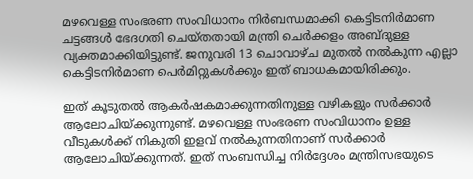മഴവെള്ള സംഭരണ സംവിധാനം നിര്‍ബന്ധമാക്കി കെട്ടിടനിര്‍മാണ ചട്ടങ്ങള്‍ ഭേദഗതി ചെയ്തതായി മന്ത്രി ചെര്‍ക്കളം അബ്ദുള്ള വ്യക്തമാക്കിയിട്ടുണ്ട്. ജനുവരി 13 ചൊവാഴ്ച മുതല്‍ നല്‍കുന്ന എല്ലാ കെട്ടിടനിര്‍മാണ പെര്‍മിറ്റുകള്‍ക്കും ഇത് ബാധകമായിരിക്കും.

ഇത് കൂടുതല്‍ ആകര്‍ഷകമാക്കുന്നതിനുള്ള വഴികളും സര്‍ക്കാര്‍ ആലോചിയ്ക്കുന്നുണ്ട്. മഴവെള്ള സംഭരണ സംവിധാനം ഉള്ള വീടുകള്‍ക്ക് നികുതി ഇളവ് നല്‍കുന്നതിനാണ് സര്‍ക്കാര്‍ ആലോചിയ്ക്കുന്നത്. ഇത് സംബന്ധിച്ച നിര്‍ദ്ദേശം മന്ത്രിസഭയുടെ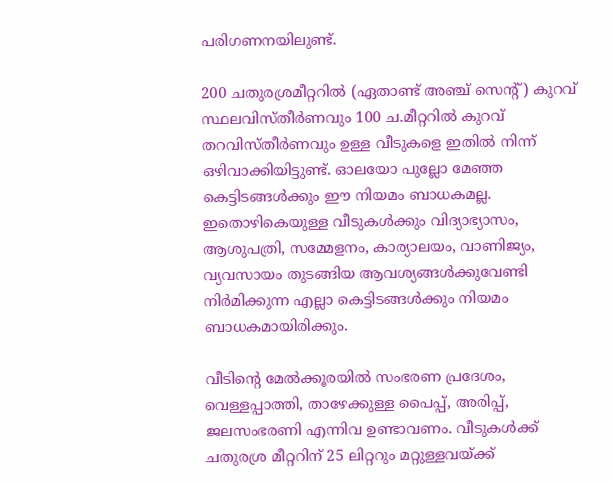പരിഗണനയിലുണ്ട്.

200 ചതുരശ്രമീറ്ററില്‍ (ഏതാണ്ട് അഞ്ച് സെന്റ്) കുറവ് സ്ഥലവിസ്തീര്‍ണവും 100 ച.മീറ്ററില്‍ കുറവ് തറവിസ്തീര്‍ണവും ഉള്ള വീടുകളെ ഇതില്‍ നിന്ന് ഒഴിവാക്കിയിട്ടുണ്ട്. ഓലയോ പുല്ലോ മേഞ്ഞ കെട്ടിടങ്ങള്‍ക്കും ഈ നിയമം ബാധകമല്ല. ഇതൊഴികെയുള്ള വീടുകള്‍ക്കും വിദ്യാഭ്യാസം, ആശുപത്രി, സമ്മേളനം, കാര്യാലയം, വാണിജ്യം, വ്യവസായം തുടങ്ങിയ ആവശ്യങ്ങള്‍ക്കുവേണ്ടി നിര്‍മിക്കുന്ന എല്ലാ കെട്ടിടങ്ങള്‍ക്കും നിയമം ബാധകമായിരിക്കും.

വീടിന്റെ മേല്‍ക്കൂരയില്‍ സംഭരണ പ്രദേശം, വെള്ളപ്പാത്തി, താഴേക്കുള്ള പൈപ്പ്, അരിപ്പ്, ജലസംഭരണി എന്നിവ ഉണ്ടാവണം. വീടുകള്‍ക്ക് ചതുരശ്ര മീറ്ററിന് 25 ലിറ്ററും മറ്റുള്ളവയ്ക്ക്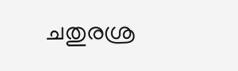ചതുരശ്ര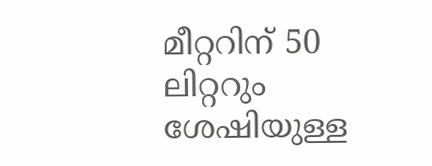മീറ്ററിന് 50 ലിറ്ററും ശേഷിയുള്ള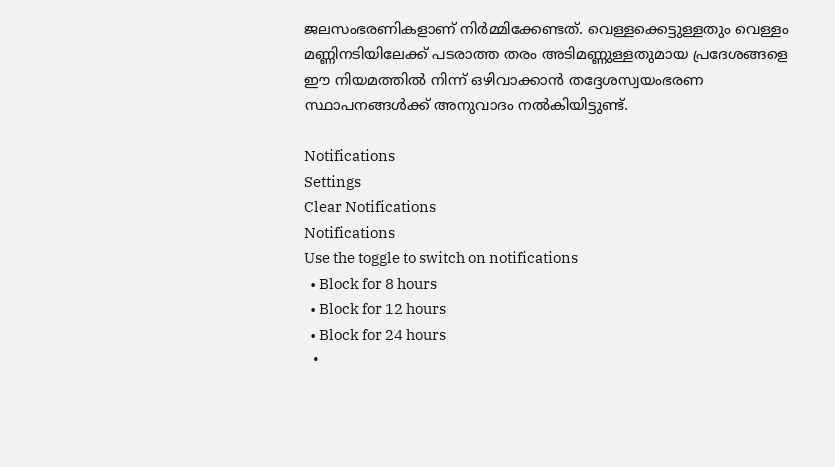ജലസംഭരണികളാണ് നിര്‍മ്മിക്കേണ്ടത്. വെള്ളക്കെട്ടുള്ളതും വെള്ളം മണ്ണിനടിയിലേക്ക് പടരാത്ത തരം അടിമണ്ണുള്ളതുമായ പ്രദേശങ്ങളെ ഈ നിയമത്തില്‍ നിന്ന് ഒഴിവാക്കാന്‍ തദ്ദേശസ്വയംഭരണ സ്ഥാപനങ്ങള്‍ക്ക് അനുവാദം നല്‍കിയിട്ടുണ്ട്.

Notifications
Settings
Clear Notifications
Notifications
Use the toggle to switch on notifications
  • Block for 8 hours
  • Block for 12 hours
  • Block for 24 hours
  •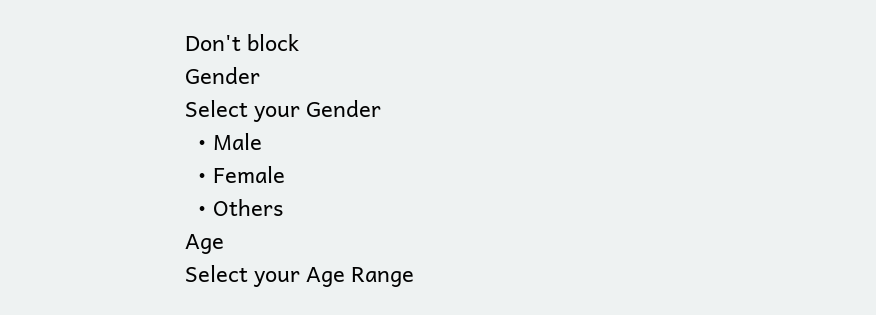Don't block
Gender
Select your Gender
  • Male
  • Female
  • Others
Age
Select your Age Range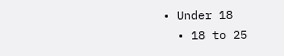• Under 18
  • 18 to 25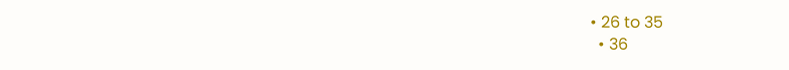• 26 to 35
  • 36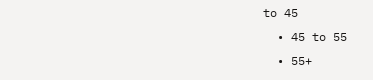to 45
  • 45 to 55
  • 55+